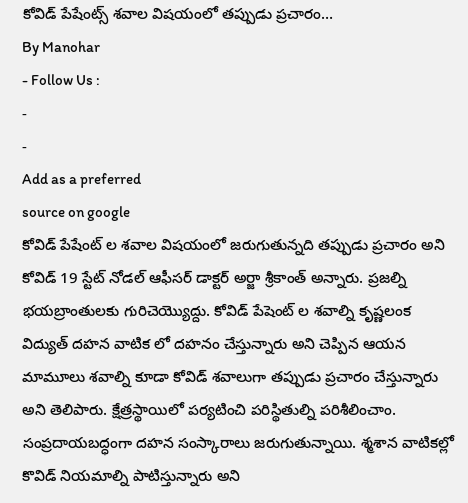కోవిడ్ పేషేంట్స్ శవాల విషయంలో తప్పుడు ప్రచారం…
By Manohar
- Follow Us :
-
-
Add as a preferred
source on google
కోవిడ్ పేషేంట్ ల శవాల విషయంలో జరుగుతున్నది తప్పుడు ప్రచారం అని కోవిడ్ 19 స్టేట్ నోడల్ ఆఫీసర్ డాక్టర్ అర్జా శ్రీకాంత్ అన్నారు. ప్రజల్ని భయబ్రాంతులకు గురిచెయ్యొద్దు. కోవిడ్ పేషెంట్ ల శవాల్ని కృష్ణలంక విద్యుత్ దహన వాటిక లో దహనం చేస్తున్నారు అని చెప్పిన ఆయన మామూలు శవాల్ని కూడా కోవిడ్ శవాలుగా తప్పుడు ప్రచారం చేస్తున్నారు అని తెలిపారు. క్షేత్రస్థాయిలో పర్యటించి పరిస్థితుల్ని పరిశీలించాం. సంప్రదాయబద్ధంగా దహన సంస్కారాలు జరుగుతున్నాయి. శ్మశాన వాటికల్లో కొవిడ్ నియమాల్ని పాటిస్తున్నారు అని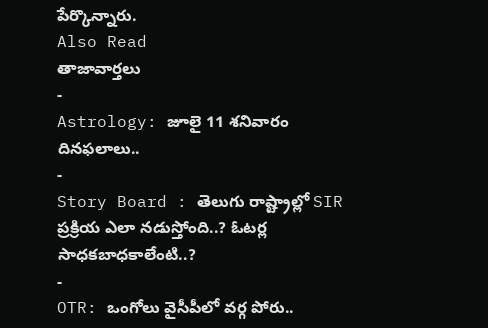పేర్కొన్నారు.
Also Read
తాజావార్తలు
-
Astrology: జూలై 11 శనివారం దినఫలాలు..
-
Story Board : తెలుగు రాష్ట్రాల్లో SIR ప్రక్రియ ఎలా నడుస్తోంది..? ఓటర్ల సాధకబాధకాలేంటి..?
-
OTR: ఒంగోలు వైసీపీలో వర్గ పోరు..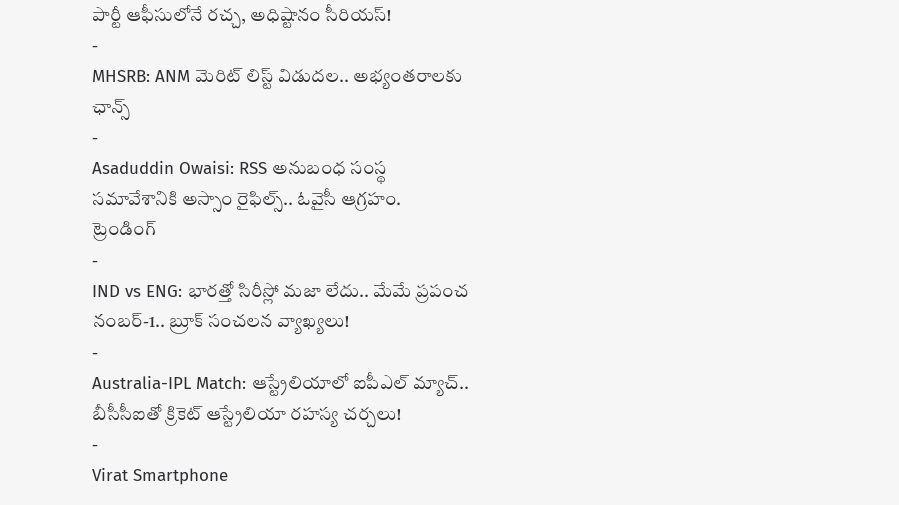పార్టీ ఆఫీసులోనే రచ్చ, అధిష్టానం సీరియస్!
-
MHSRB: ANM మెరిట్ లిస్ట్ విడుదల.. అభ్యంతరాలకు ఛాన్స్
-
Asaduddin Owaisi: RSS అనుబంధ సంస్థ సమావేశానికి అస్సాం రైఫిల్స్.. ఓవైసీ ఆగ్రహం.
ట్రెండింగ్
-
IND vs ENG: భారత్తో సిరీస్లో మజా లేదు.. మేమే ప్రపంచ నంబర్-1.. బ్రూక్ సంచలన వ్యాఖ్యలు!
-
Australia-IPL Match: ఆస్ట్రేలియాలో ఐపీఎల్ మ్యాచ్.. బీసీసీఐతో క్రికెట్ ఆస్ట్రేలియా రహస్య చర్చలు!
-
Virat Smartphone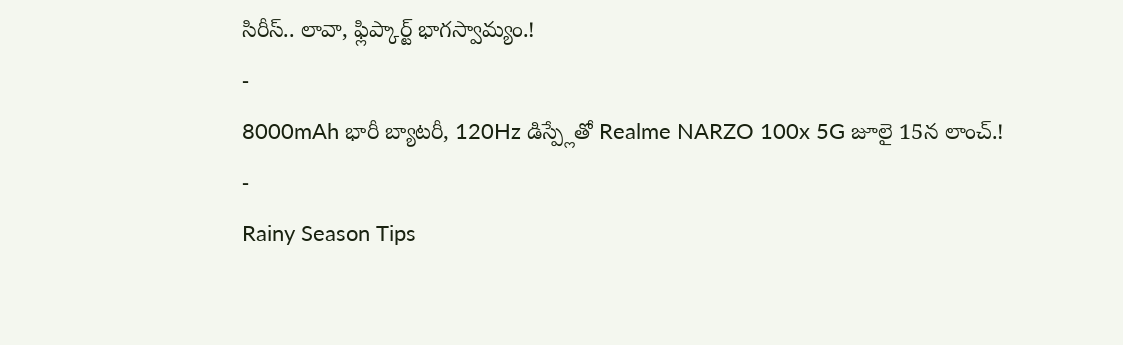సిరీస్.. లావా, ఫ్లిప్కార్ట్ భాగస్వామ్యం.!
-
8000mAh భారీ బ్యాటరీ, 120Hz డిస్ప్లేతో Realme NARZO 100x 5G జూలై 15న లాంచ్.!
-
Rainy Season Tips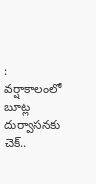: వర్షాకాలంలో బూట్ల దుర్వాసనకు చెక్..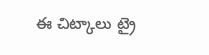ఈ చిట్కాలు ట్రై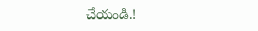చేయండి.!